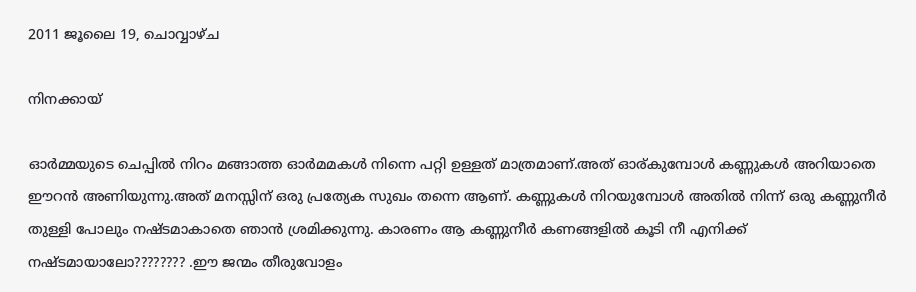2011 ജൂലൈ 19, ചൊവ്വാഴ്ച

നിനക്കായ്

ഓര്‍മ്മയുടെ ചെപ്പില്‍ നിറം മങ്ങാത്ത ഓര്‍മമകള്‍ നിന്നെ പറ്റി ഉള്ളത് മാത്രമാണ്.അത് ഓര്കുമ്പോള്‍ കണ്ണുകള്‍ അറിയാതെ ഈറന്‍ അണിയുന്നു.അത് മനസ്സിന് ഒരു പ്രത്യേക സുഖം തന്നെ ആണ്. കണ്ണുകള്‍ നിറയുമ്പോള്‍ അതില്‍ നിന്ന് ഒരു കണ്ണുനീര്‍ തുള്ളി പോലും നഷ്ടമാകാതെ ഞാന്‍ ശ്രമിക്കുന്നു. കാരണം ആ കണ്ണുനീര്‍ കണങ്ങളില്‍ കൂടി നീ എനിക്ക് നഷ്ടമായാലോ???????? .ഈ ജന്മം തീരുവോളം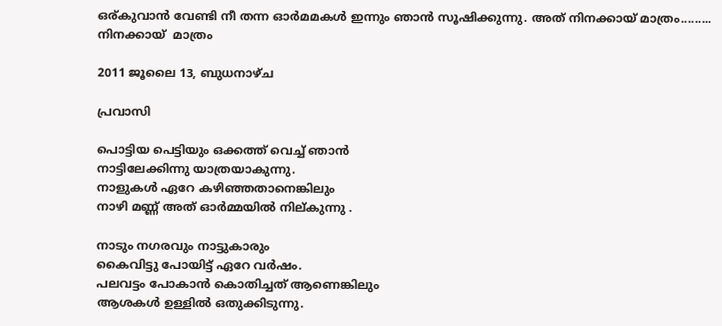ഒര്കുവാന്‍ വേണ്ടി നീ തന്ന ഓര്‍മമകള്‍ ഇന്നും ഞാന്‍ സൂഷിക്കുന്നു. അത് നിനക്കായ് മാത്രം......... നിനക്കായ്  മാത്രം

2011 ജൂലൈ 13, ബുധനാഴ്‌ച

പ്രവാസി

പൊട്ടിയ പെട്ടിയും ഒക്കത്ത് വെച്ച് ഞാന്‍
നാട്ടിലേക്കിന്നു യാത്രയാകുന്നു.
നാളുകള്‍ ഏറേ കഴിഞ്ഞതാനെങ്കിലും
നാഴി മണ്ണ് അത് ഓര്‍മ്മയില്‍ നില്കുന്നു .

നാടും നഗരവും നാട്ടുകാരും
കൈവിട്ടു പോയിട്ട് ഏറേ വര്‍ഷം.
പലവട്ടം പോകാന്‍ കൊതിച്ചത് ആണെങ്കിലും
ആശകള്‍ ഉള്ളില്‍ ഒതുക്കിടുന്നു.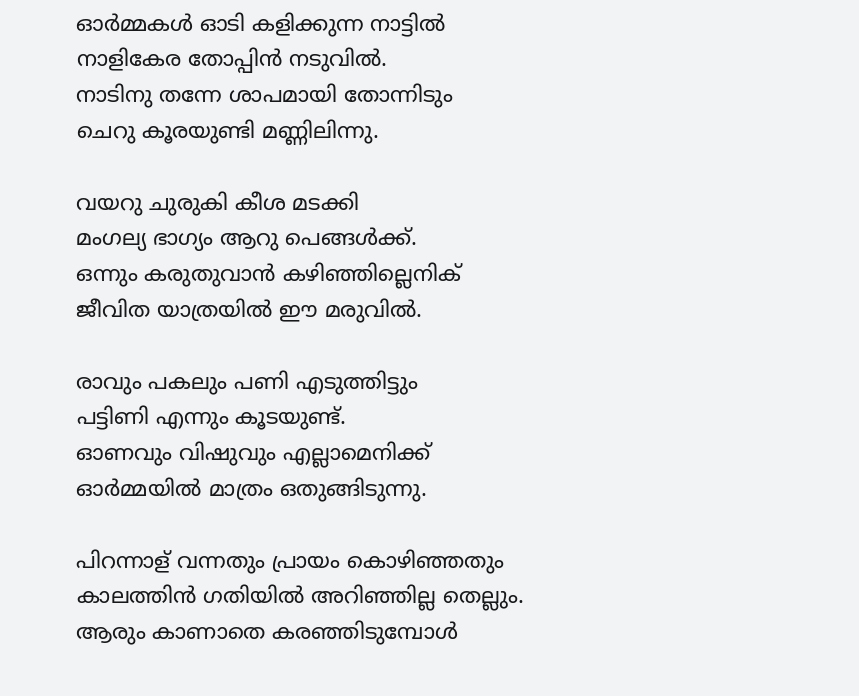ഓര്‍മ്മകള്‍ ഓടി കളിക്കുന്ന നാട്ടില്‍
നാളികേര തോപ്പിന്‍ നടുവില്‍.
നാടിനു തന്നേ ശാപമായി തോന്നിടും
ചെറു കൂരയുണ്ടി മണ്ണിലിന്നു.

വയറു ചുരുകി കീശ മടക്കി
മംഗല്യ ഭാഗ്യം ആറു പെങ്ങള്‍ക്ക്.
ഒന്നും കരുതുവാന്‍ കഴിഞ്ഞില്ലെനിക്
ജീവിത യാത്രയില്‍ ഈ മരുവില്‍.

രാവും പകലും പണി എടുത്തിട്ടും
പട്ടിണി എന്നും കൂടയുണ്ട്.
ഓണവും വിഷുവും എല്ലാമെനിക്ക്
ഓര്‍മ്മയില്‍ മാത്രം ഒതുങ്ങിടുന്നു.

പിറന്നാള് വന്നതും പ്രായം കൊഴിഞ്ഞതും
കാലത്തിന്‍ ഗതിയില്‍ അറിഞ്ഞില്ല തെല്ലും.
ആരും കാണാതെ കരഞ്ഞിടുമ്പോള്‍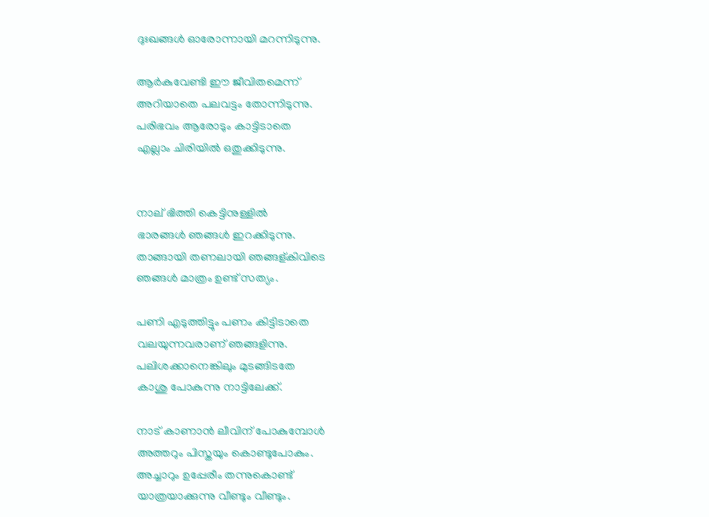ദുഃഖങ്ങള്‍ ഓരോന്നായി മറന്നിടുന്നു.

ആര്‍കുവേണ്ടി ഈ ജീവിതമെന്ന്
അറിയാതെ പലവട്ടം തോന്നിടുന്നു.
പരിഭവം ആരോടും കാട്ടിടാതെ
എല്ലാം ചിരിയില്‍ ഒതുക്കിടുന്നു.


നാല് ഭിത്തി കെട്ടിനുള്ളില്‍
ഭാരങ്ങള്‍ ഞങ്ങള്‍ ഇറക്കിടുന്നു.
താങ്ങായി തണലായി ഞങ്ങള്കിവിടെ
ഞങ്ങള്‍ മാത്രം ഉണ്ട് സത്യം.

പണി എടുത്തിട്ടും പണം കിട്ടിടാതെ
വലയുന്നവരാണ് ഞങ്ങളിന്നു.
പലിശക്കാനെങ്കിലും മുടങ്ങിടതേ
കാശു പോകുന്നു നാട്ടിലേക്ക്.

നാട് കാണാന്‍ ലീവിന് പോകുമ്പോള്‍
അത്തറും പിസ്തയും കൊണ്ടുപോകും.
അച്ചാറും ഉപ്പേരീം തന്നുകൊണ്ട്
യാത്രയാക്കുന്നു വീണ്ടും വീണ്ടും.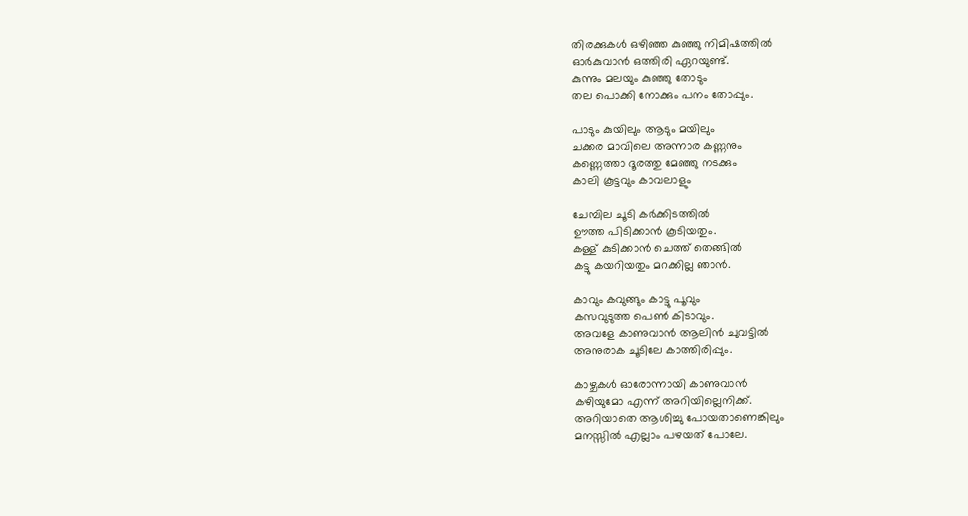തിരക്കുകള്‍ ഒഴിഞ്ഞ കുഞ്ഞു നിമിഷത്തില്‍
ഓര്‍കുവാന്‍ ഒത്തിരി ഏറയുണ്ട്.
കുന്നും മലയും കുഞ്ഞു തോടും
തല പൊക്കി നോക്കും പനം തോപ്പും.

പാടും കുയിലും ആടും മയിലും
ചക്കര മാവിലെ അന്നാര കണ്ണനും
കണ്ണെത്താ ദൂരത്തു മേഞ്ഞു നടക്കും
കാലി കൂട്ടവും കാവലാളും

ചേമ്പില ചൂടി കര്‍ക്കിടത്തില്‍
ഊത്ത പിടിക്കാന്‍ കൂടിയതും.
കള്ള് കുടിക്കാന്‍ ചെത്ത്‌ തെങ്ങില്‍
കട്ടു കയറിയതും മറക്കില്ല ഞാന്‍.

കാവും കവുങ്ങും കാട്ടു പൂവും
കസവുടുത്ത പെണ്‍ കിടാവും.
അവളേ കാണുവാന്‍ ആലിന്‍ ചുവട്ടില്‍
അനുരാക ചൂടിലേ കാത്തിരിപ്പും.

കാഴ്ചകള്‍ ഓരോന്നായി കാണുവാന്‍
കഴിയുമോ എന്ന് അറിയില്ലെനിക്ക്‌.
അറിയാതെ ആശിച്ചു പോയതാണെങ്കിലും
മനസ്സില്‍ എല്ലാം പഴയത് പോലേ.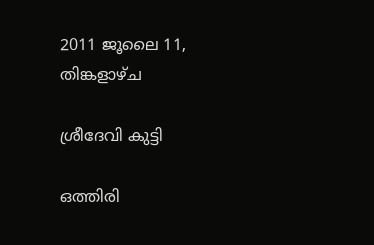2011 ജൂലൈ 11, തിങ്കളാഴ്‌ച

ശ്രീദേവി കുട്ടി

ഒത്തിരി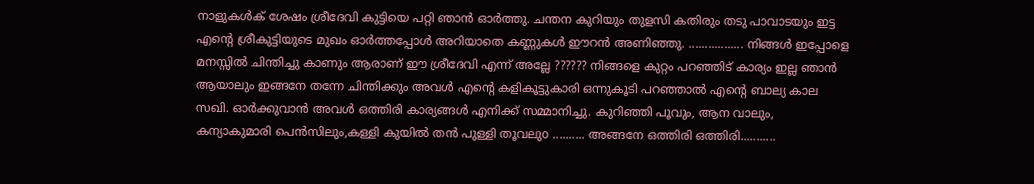നാളുകള്‍ക് ശേഷം ശ്രീദേവി കുട്ടിയെ പറ്റി ഞാന്‍ ഓര്‍ത്തു. ചന്തന കുറിയും തുളസി കതിരും തടു പാവാടയും ഇട്ട എന്റെ ശ്രീകുട്ടിയുടെ മുഖം ഓര്‍ത്തപ്പോള്‍ അറിയാതെ കണ്ണുകള്‍ ഈറന്‍ അണിഞ്ഞു. ................. നിങ്ങള്‍ ഇപ്പോളെ മനസ്സില്‍ ചിന്തിച്ചു കാണും ആരാണ് ഈ ശ്രീദേവി എന്ന് അല്ലേ ?????? നിങ്ങളെ കുറ്റം പറഞ്ഞിട് കാര്യം ഇല്ല ഞാന്‍ ആയാലും ഇങ്ങനേ തന്നേ ചിന്തിക്കും അവള്‍ എന്റെ കളികൂട്ടുകാരി ഒന്നുകൂടി പറഞ്ഞാല്‍ എന്റെ ബാല്യ കാല സഖി. ഓര്‍ക്കുവാന്‍ അവള്‍ ഒത്തിരി കാര്യങ്ങള്‍ എനിക്ക് സമ്മാനിച്ചു. കുറിഞ്ഞി പൂവും, ആന വാലും, കന്യാകുമാരി പെന്‍സിലും,കള്ളി കുയില്‍ തന്‍ പുള്ളി തൂവലുo .......... അങ്ങനേ ഒത്തിരി ഒത്തിരി...........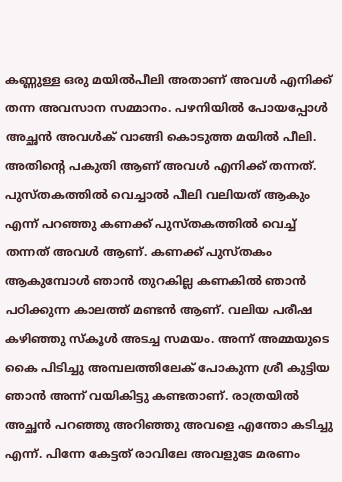കണ്ണുള്ള ഒരു മയില്‍‌പീലി അതാണ് അവള്‍ എനിക്ക് തന്ന അവസാന സമ്മാനം. പഴനിയില്‍ പോയപ്പോള്‍ അച്ഛന്‍ അവള്‍ക് വാങ്ങി കൊടുത്ത മയില്‍ പീലി. അതിന്റെ പകുതി ആണ് അവള്‍ എനിക്ക് തന്നത്. പുസ്തകത്തില്‍ വെച്ചാല്‍ പീലി വലിയത് ആകും എന്ന് പറഞ്ഞു കണക്ക്‌ പുസ്തകത്തില്‍ വെച്ച് തന്നത് അവള്‍ ആണ്. കണക്ക്‌ പുസ്തകം ആകുമ്പോള്‍ ഞാന്‍ തുറകില്ല കണകില്‍ ഞാന്‍ പഠിക്കുന്ന കാലത്ത് മണ്ടന്‍ ആണ്. വലിയ പരീഷ കഴിഞ്ഞു സ്കൂള്‍ അടച്ച സമയം. അന്ന് അമ്മയുടെ കൈ പിടിച്ചു അമ്പലത്തിലേക് പോകുന്ന ശ്രീ കുട്ടിയ ഞാന്‍ അന്ന് വയികിട്ടു കണ്ടതാണ്. രാത്രയില്‍ അച്ഛന്‍ പറഞ്ഞു അറിഞ്ഞു അവളെ എന്തോ കടിച്ചു എന്ന്. പിന്നേ കേട്ടത് രാവിലേ അവളുടേ മരണം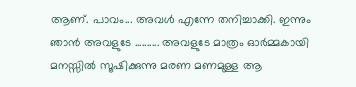ആണ്. പാവം... അവള്‍ എന്നേ തനിച്ചാക്കി. ഇന്നും ഞാന്‍ അവളുടേ .......... അവളുടേ മാത്രം ഓര്‍മ്മകായി മനസ്സില്‍ സൂഷിക്കുന്നു മരണ മണമുള്ള ആ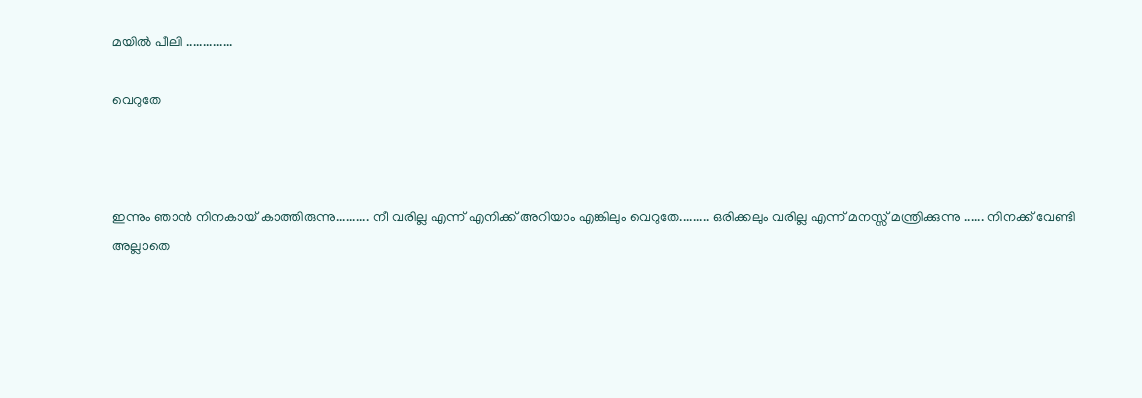മയില്‍ പീലി ..............

വെറുതേ



ഇന്നും ഞാന്‍ നിനകായ് കാത്തിരുന്നു.......... നീ വരില്ല എന്ന് എനിക്ക് അറിയാം എങ്കിലും വെറുതേ......... ഒരിക്കലും വരില്ല എന്ന് മനസ്സ് മന്ത്രിക്കുന്നു ...... നിനക്ക് വേണ്ടി അല്ലാതെ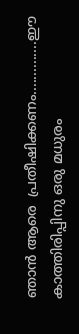ഞാന്‍ ആരെ  പ്രതീഷിക്കണം..............ഈ കാത്തിരിപ്പിനു ഒരു മധുരം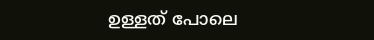ഉള്ളത് പോലെ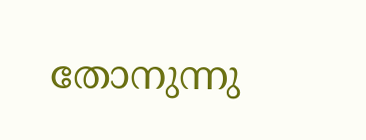തോനുന്നു